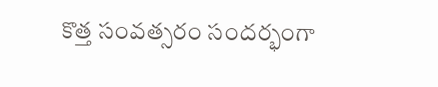కొత్త సంవత్సరం సందర్భంగా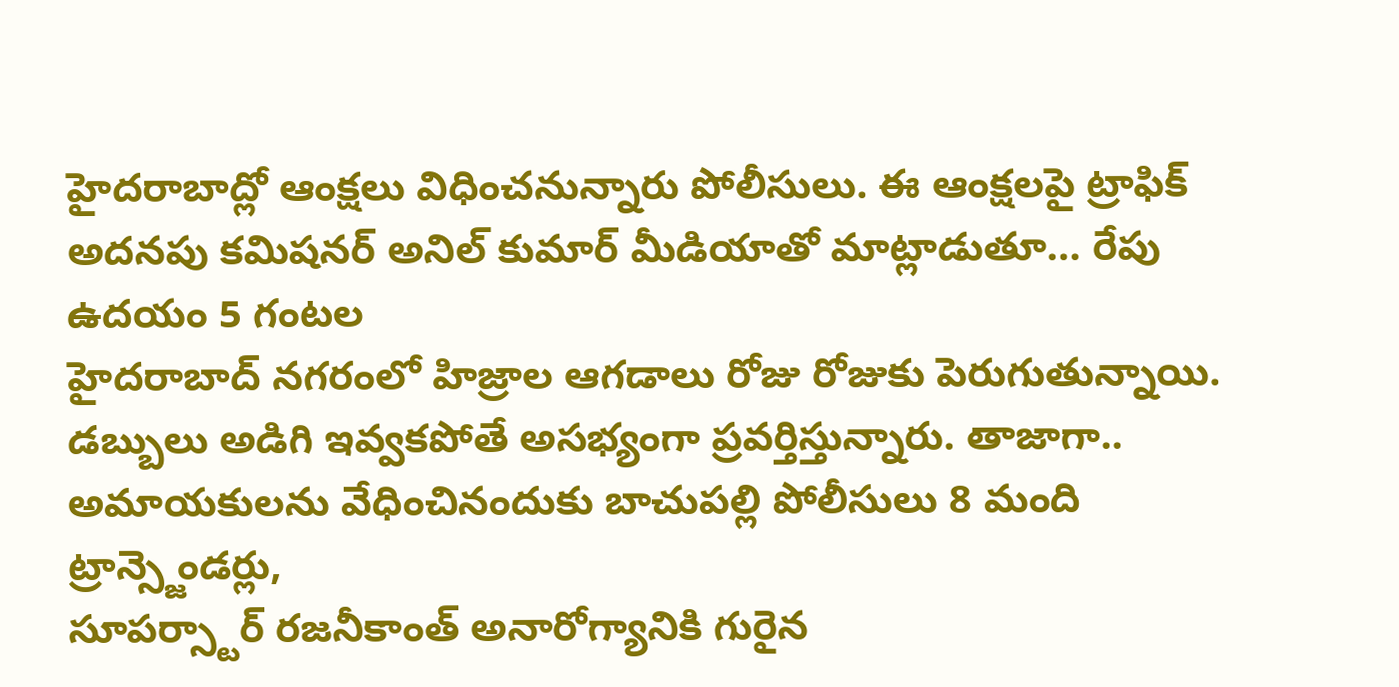హైదరాబాద్లో ఆంక్షలు విధించనున్నారు పోలీసులు. ఈ ఆంక్షలపై ట్రాఫిక్ అదనపు కమిషనర్ అనిల్ కుమార్ మీడియాతో మాట్లాడుతూ… రేపు ఉదయం 5 గంటల
హైదరాబాద్ నగరంలో హిజ్రాల ఆగడాలు రోజు రోజుకు పెరుగుతున్నాయి. డబ్బులు అడిగి ఇవ్వకపోతే అసభ్యంగా ప్రవర్తిస్తున్నారు. తాజాగా.. అమాయకులను వేధించినందుకు బాచుపల్లి పోలీసులు 8 మంది ట్రాన్స్జెండర్లు,
సూపర్స్టార్ రజనీకాంత్ అనారోగ్యానికి గురైన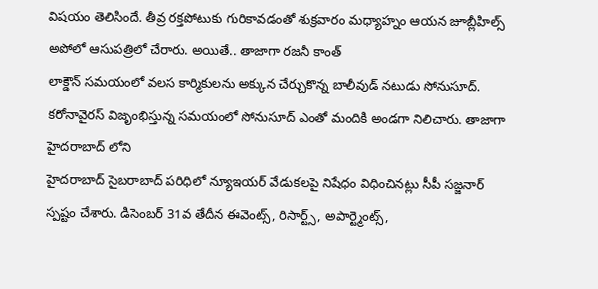విషయం తెలిసిందే. తీవ్ర రక్తపోటుకు గురికావడంతో శుక్రవారం మధ్యాహ్నం ఆయన జూబ్లీహిల్స్ అపోలో ఆసుపత్రిలో చేరారు. అయితే.. తాజాగా రజనీ కాంత్
లాక్డౌన్ సమయంలో వలస కార్మికులను అక్కున చేర్చుకొన్న బాలీవుడ్ నటుడు సోనుసూద్. కరోనావైరస్ విజృంభిస్తున్న సమయంలో సోనుసూద్ ఎంతో మందికి అండగా నిలిచారు. తాజాగా హైదరాబాద్ లోని
హైదరాబాద్ సైబరాబాద్ పరిధిలో న్యూఇయర్ వేడుకలపై నిషేధం విధించినట్లు సీపీ సజ్జనార్ స్పష్టం చేశారు. డిసెంబర్ 31వ తేదీన ఈవెంట్స్, రిసార్ట్స్, అపార్ట్మెంట్స్,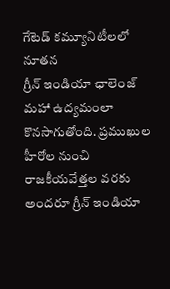గేటెడ్ కమ్యూనిటీలలో నూతన
గ్రీన్ ఇండియా ఛాలెంజ్ మహా ఉద్యమంలా కొనసాగుతోంది. ప్రముఖుల హీరోల నుంచి రాజకీయవేత్తల వరకు అందరూ గ్రీన్ ఇండియా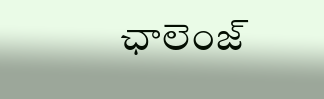ఛాలెంజ్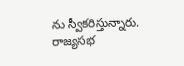ను స్వీకరిస్తున్నారు. రాజ్యసభ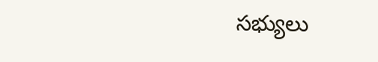సభ్యులు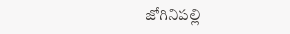జోగినిపల్లి